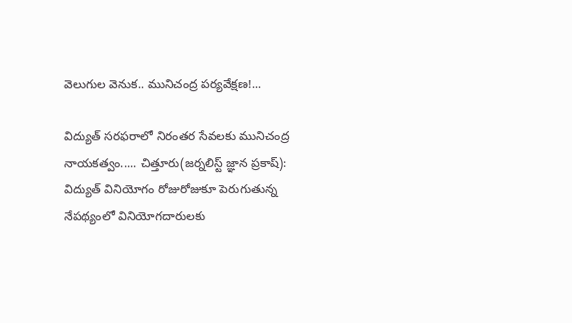వెలుగుల వెనుక.. మునిచంద్ర పర్యవేక్షణ!...

విద్యుత్‌ సరఫరాలో నిరంతర సేవలకు మునిచంద్ర నాయకత్వం..... చిత్తూరు(జర్నలిస్ట్ జ్ఞాన ప్రకాష్): విద్యుత్‌ వినియోగం రోజురోజుకూ పెరుగుతున్న నేపథ్యంలో వినియోగదారులకు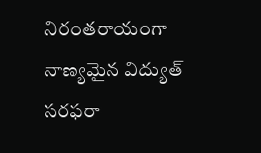నిరంతరాయంగా నాణ్యమైన విద్యుత్‌ సరఫరా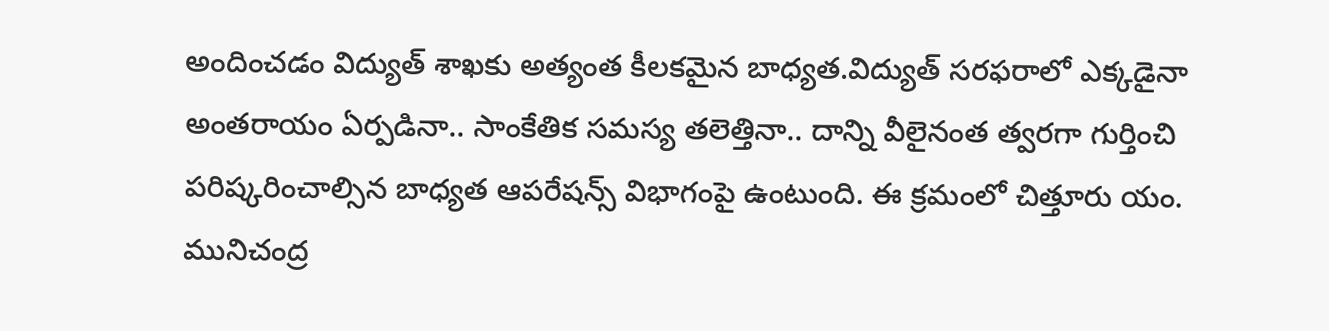అందించడం విద్యుత్‌ శాఖకు అత్యంత కీలకమైన బాధ్యత.విద్యుత్‌ సరఫరాలో ఎక్కడైనా అంతరాయం ఏర్పడినా.. సాంకేతిక సమస్య తలెత్తినా.. దాన్ని వీలైనంత త్వరగా గుర్తించి పరిష్కరించాల్సిన బాధ్యత ఆపరేషన్స్‌ విభాగంపై ఉంటుంది. ఈ క్రమంలో చిత్తూరు యం. మునిచంద్ర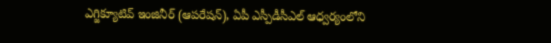ఎగ్జిక్యూటివ్‌ ఇంజినీర్‌ (ఆపరేషన్‌), ఏపీ ఎస్పీడీసీఎల్‌ ఆధ్వర్యంలోని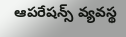ఆపరేషన్స్‌ వ్యవస్థ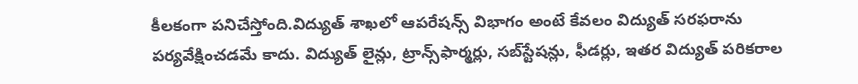కీలకంగా పనిచేస్తోంది.విద్యుత్‌ శాఖలో ఆపరేషన్స్‌ విభాగం అంటే కేవలం విద్యుత్‌ సరఫరాను పర్యవేక్షించడమే కాదు. విద్యుత్‌ లైన్లు, ట్రాన్స్‌ఫార్మర్లు, సబ్‌స్టేషన్లు, ఫీడర్లు, ఇతర విద్యుత్‌ పరికరాల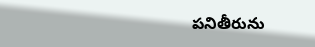పనితీరును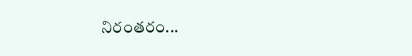నిరంతరం...